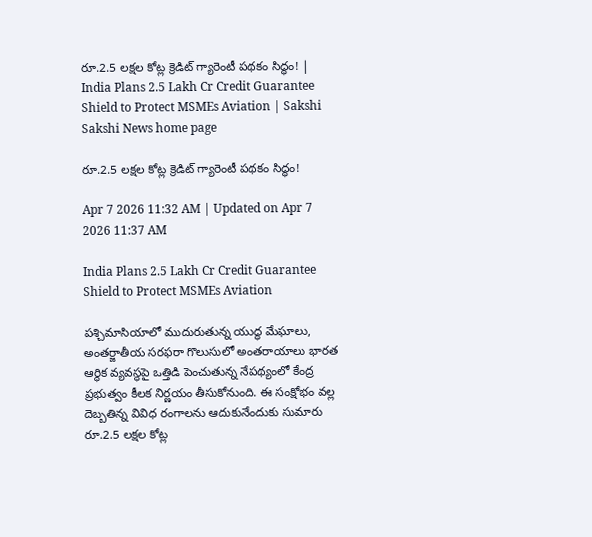రూ.2.5 లక్షల కోట్ల క్రెడిట్ గ్యారెంటీ పథకం సిద్ధం! | India Plans 2.5 Lakh Cr Credit Guarantee Shield to Protect MSMEs Aviation | Sakshi
Sakshi News home page

రూ.2.5 లక్షల కోట్ల క్రెడిట్ గ్యారెంటీ పథకం సిద్ధం!

Apr 7 2026 11:32 AM | Updated on Apr 7 2026 11:37 AM

India Plans 2.5 Lakh Cr Credit Guarantee Shield to Protect MSMEs Aviation

పశ్చిమాసియాలో ముదురుతున్న యుద్ధ మేఘాలు, అంతర్జాతీయ సరఫరా గొలుసులో అంతరాయాలు భారత ఆర్థిక వ్యవస్థపై ఒత్తిడి పెంచుతున్న నేపథ్యంలో కేంద్ర ప్రభుత్వం కీలక నిర్ణయం తీసుకోనుంది. ఈ సంక్షోభం వల్ల దెబ్బతిన్న వివిధ రంగాలను ఆదుకునేందుకు సుమారు రూ.2.5 లక్షల కోట్ల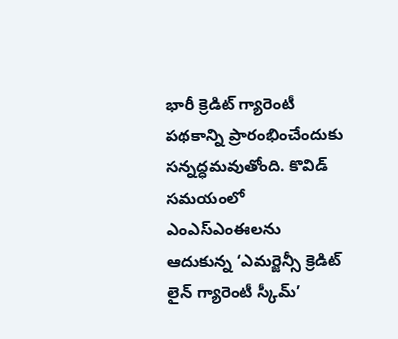భారీ క్రెడిట్ గ్యారెంటీ పథకాన్ని ప్రారంభించేందుకు సన్నద్ధమవుతోంది. కొవిడ్ సమయంలో ఎంఎస్‌ఎంఈలను ఆదుకున్న ‘ఎమర్జెన్సీ క్రెడిట్ లైన్ గ్యారెంటీ స్కీమ్’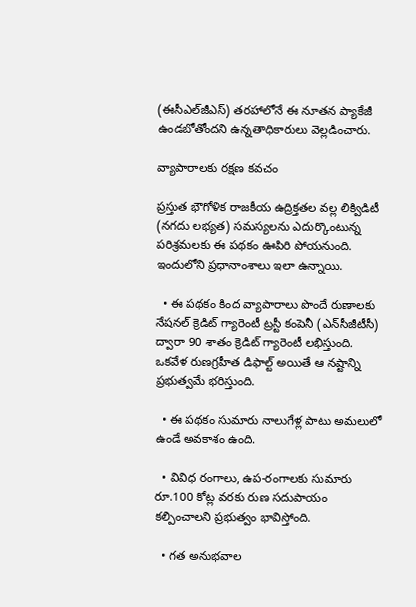(ఈసీఎల్‌జీఎస్‌) తరహాలోనే ఈ నూతన ప్యాకేజీ ఉండబోతోందని ఉన్నతాధికారులు వెల్లడించారు.

వ్యాపారాలకు రక్షణ కవచం

ప్రస్తుత భౌగోళిక రాజకీయ ఉద్రిక్తతల వల్ల లిక్విడిటీ (నగదు లభ్యత) సమస్యలను ఎదుర్కొంటున్న పరిశ్రమలకు ఈ పథకం ఊపిరి పోయనుంది. ఇందులోని ప్రధానాంశాలు ఇలా ఉన్నాయి.

  • ఈ పథకం కింద వ్యాపారాలు పొందే రుణాలకు నేషనల్ క్రెడిట్ గ్యారెంటీ ట్రస్టీ కంపెనీ (ఎన్‌సీజీటీసీ) ద్వారా 90 శాతం క్రెడిట్ గ్యారెంటీ లభిస్తుంది. ఒకవేళ రుణగ్రహీత డిఫాల్ట్ అయితే ఆ నష్టాన్ని ప్రభుత్వమే భరిస్తుంది.

  • ఈ పథకం సుమారు నాలుగేళ్ల పాటు అమలులో ఉండే అవకాశం ఉంది.

  • వివిధ రంగాలు, ఉప-రంగాలకు సుమారు రూ.100 కోట్ల వరకు రుణ సదుపాయం కల్పించాలని ప్రభుత్వం భావిస్తోంది.

  • గత అనుభవాల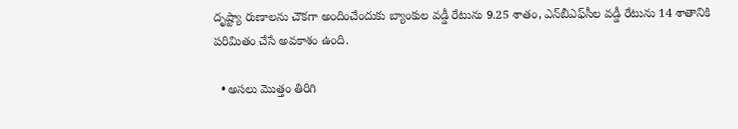దృష్ట్యా రుణాలను చౌకగా అందించేందుకు బ్యాంకుల వడ్డీ రేటును 9.25 శాతం, ఎన్‌బీఎఫ్‌సీల వడ్డీ రేటును 14 శాతానికి పరిమితం చేసే అవకాశం ఉంది.

  • అసలు మొత్తం తిరిగి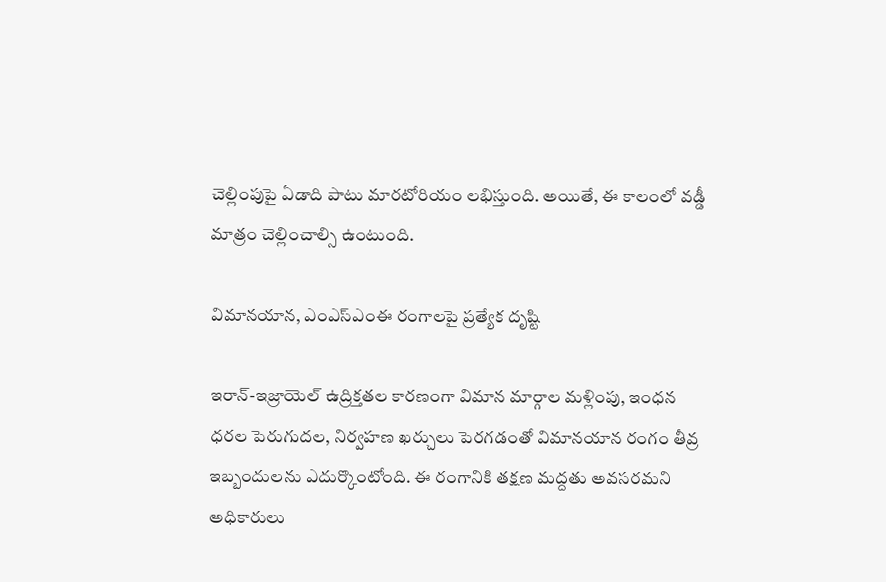చెల్లింపుపై ఏడాది పాటు మారటోరియం లభిస్తుంది. అయితే, ఈ కాలంలో వడ్డీ మాత్రం చెల్లించాల్సి ఉంటుంది.

విమానయాన, ఎంఎస్‌ఎంఈ రంగాలపై ప్రత్యేక దృష్టి

ఇరాన్-ఇజ్రాయెల్ ఉద్రిక్తతల కారణంగా విమాన మార్గాల మళ్లింపు, ఇంధన ధరల పెరుగుదల, నిర్వహణ ఖర్చులు పెరగడంతో విమానయాన రంగం తీవ్ర ఇబ్బందులను ఎదుర్కొంటోంది. ఈ రంగానికి తక్షణ మద్దతు అవసరమని అధికారులు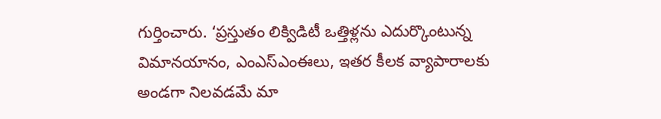గుర్తించారు. ‘ప్రస్తుతం లిక్విడిటీ ఒత్తిళ్లను ఎదుర్కొంటున్న విమానయానం, ఎంఎస్‌ఎంఈలు, ఇతర కీలక వ్యాపారాలకు అండగా నిలవడమే మా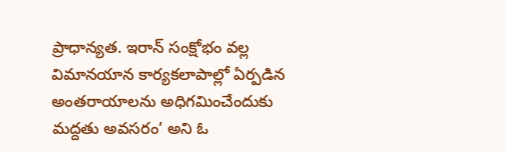ప్రాధాన్యత. ఇరాన్ సంక్షోభం వల్ల విమానయాన కార్యకలాపాల్లో ఏర్పడిన అంతరాయాలను అధిగమించేందుకు మద్దతు అవసరం’ అని ఓ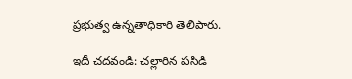ప్రభుత్వ ఉన్నతాధికారి తెలిపారు.

ఇదీ చదవండి: చల్లారిన పసిడి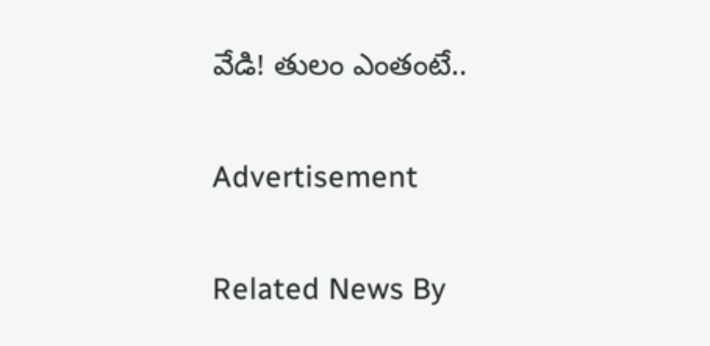వేడి! తులం ఎంతంటే..

Advertisement

Related News By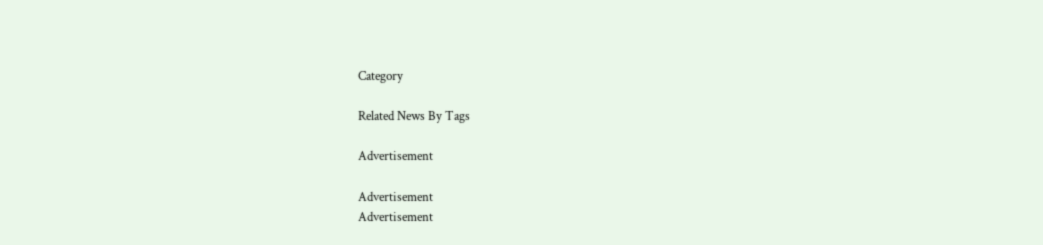Category

Related News By Tags

Advertisement

Advertisement
Advertisement